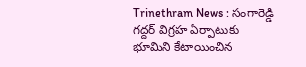Trinethram News : సంగారెడ్డి గద్దర్ విగ్రహ ఏర్పాటుకు భూమిని కేటాయించిన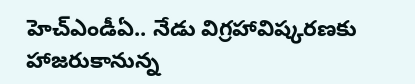హెచ్ఎండీఏ.. నేడు విగ్రహావిష్కరణకు హాజరుకానున్న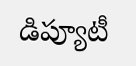డిప్యూటీ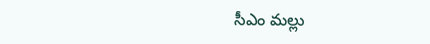సీఎం మల్లు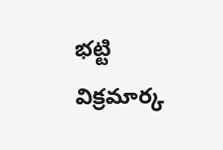భట్టి విక్రమార్క